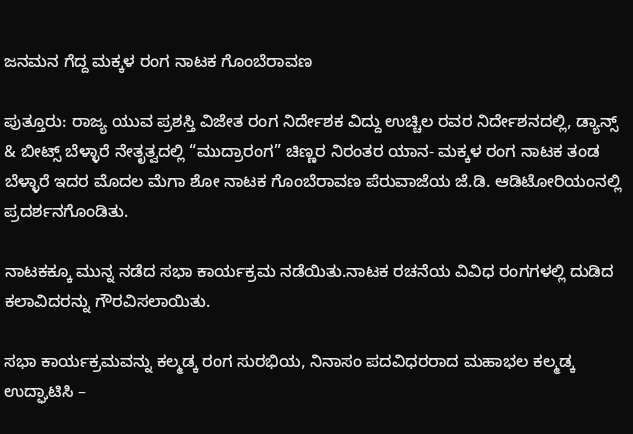ಜನಮನ ಗೆದ್ದ ಮಕ್ಕಳ ರಂಗ ನಾಟಕ ಗೊಂಬೆರಾವಣ

ಪುತ್ತೂರು: ರಾಜ್ಯ ಯುವ ಪ್ರಶಸ್ತಿ ವಿಜೇತ ರಂಗ ನಿರ್ದೇಶಕ ವಿದ್ದು ಉಚ್ಚಿಲ ರವರ ನಿರ್ದೇಶನದಲ್ಲಿ, ಡ್ಯಾನ್ಸ್ & ಬೀಟ್ಸ್ ಬೆಳ್ಳಾರೆ ನೇತೃತ್ವದಲ್ಲಿ “ಮುದ್ರಾರಂಗ” ಚಿಣ್ಣರ ನಿರಂತರ ಯಾನ- ಮಕ್ಕಳ ರಂಗ ನಾಟಕ ತಂಡ ಬೆಳ್ಳಾರೆ ಇದರ ಮೊದಲ ಮೆಗಾ ಶೋ ನಾಟಕ ಗೊಂಬೆರಾವಣ ಪೆರುವಾಜೆಯ ಜೆ.ಡಿ. ಆಡಿಟೋರಿಯಂನಲ್ಲಿ ಪ್ರದರ್ಶನಗೊಂಡಿತು.

ನಾಟಕಕ್ಕೂ ಮುನ್ನ ನಡೆದ ಸಭಾ ಕಾರ್ಯಕ್ರಮ ನಡೆಯಿತು.ನಾಟಕ ರಚನೆಯ ವಿವಿಧ ರಂಗಗಳಲ್ಲಿ ದುಡಿದ ಕಲಾವಿದರನ್ನು ಗೌರವಿಸಲಾಯಿತು.

ಸಭಾ ಕಾರ್ಯಕ್ರಮವನ್ನು ಕಲ್ಮಡ್ಕ ರಂಗ ಸುರಭಿಯ, ನಿನಾಸಂ ಪದವಿಧರರಾದ ಮಹಾಭಲ ಕಲ್ಮಡ್ಕ ಉದ್ಘಾಟಿಸಿ –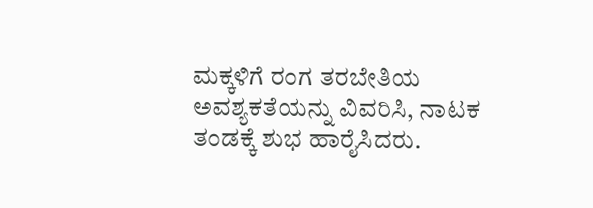ಮಕ್ಕಳಿಗೆ ರಂಗ ತರಬೇತಿಯ ಅವಶ್ಯಕತೆಯನ್ನು ವಿವರಿಸಿ, ನಾಟಕ ತಂಡಕ್ಕೆ ಶುಭ ಹಾರೈಸಿದರು.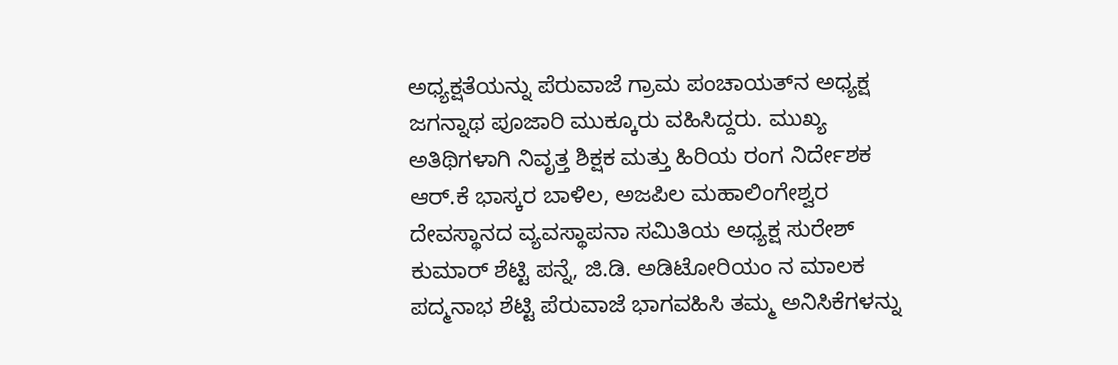ಅಧ್ಯಕ್ಷತೆಯನ್ನು ಪೆರುವಾಜೆ ಗ್ರಾಮ ಪಂಚಾಯತ್‌ನ ಅಧ್ಯಕ್ಷ ಜಗನ್ನಾಥ ಪೂಜಾರಿ ಮುಕ್ಕೂರು ವಹಿಸಿದ್ದರು. ಮುಖ್ಯ ಅತಿಥಿಗಳಾಗಿ ನಿವೃತ್ತ ಶಿಕ್ಷಕ ಮತ್ತು ಹಿರಿಯ ರಂಗ ನಿರ್ದೇಶಕ ಆರ್.ಕೆ ಭಾಸ್ಕರ ಬಾಳಿಲ, ಅಜಪಿಲ ಮಹಾಲಿಂಗೇಶ್ವರ ದೇವಸ್ಥಾನದ ವ್ಯವಸ್ಥಾಪನಾ ಸಮಿತಿಯ ಅಧ್ಯಕ್ಷ ಸುರೇಶ್ ಕುಮಾರ್ ಶೆಟ್ಟಿ ಪನ್ನೆ, ಜಿ.ಡಿ. ಅಡಿಟೋರಿಯಂ ನ ಮಾಲಕ ಪದ್ಮನಾಭ ಶೆಟ್ಟಿ ಪೆರುವಾಜೆ ಭಾಗವಹಿಸಿ ತಮ್ಮ ಅನಿಸಿಕೆಗಳನ್ನು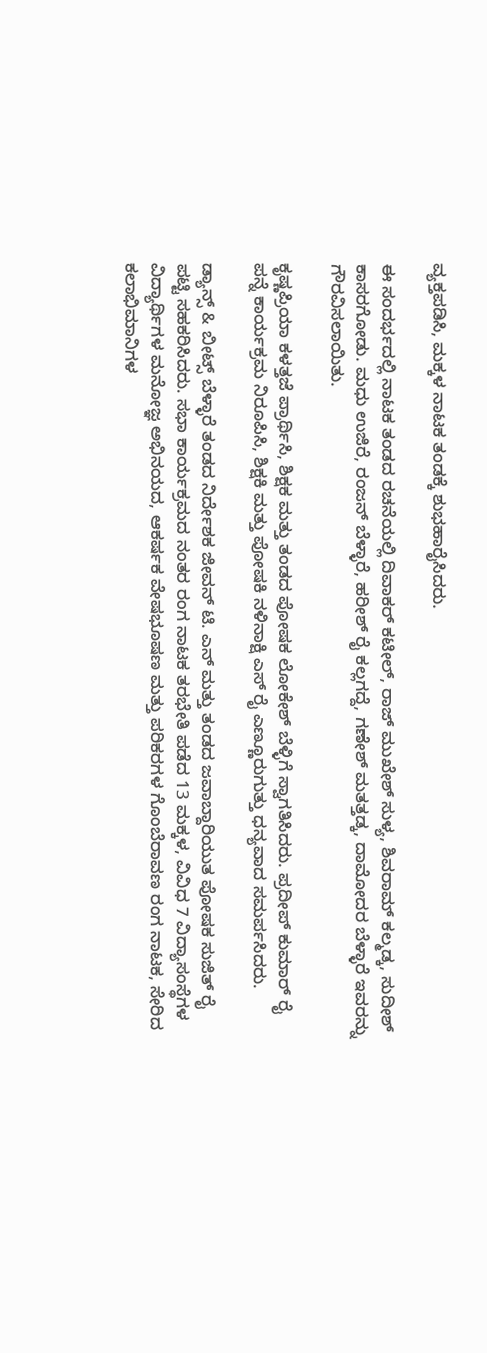ವ್ಯಕ್ತಪಡಿಸಿ, ಮಕ್ಕಳ ನಾಟಕ ತಂಡಕ್ಕೆ ಶುಭಹಾರೈಸಿದರು.

ಈ ಸಂದರ್ಭದಲ್ಲಿ ನಾಟಕ ತಂಡದ ರಚನೆಯಲ್ಲಿ ದಿವಾಕರ್ ಕಟೀಲ್, ರಾಜ್ ಮುಖೇಶ್ ಸುಳ್ಯ, ಶಿವರಾಮ್ ಕಲ್ಮಡ್ಕ, ಸುದೀಶ್ ಕಾಸರಗೋಡು. ಮಧು ಉಜಿರೆ, ರಂಜನ್ ಬೆಳ್ಳಾರೆ, ಹರೀಶ್ ರೈ ಕಲ್ಲಗದ್ದೆ, ಗಣೇಶ್ ಮತತ್ತಡ್ಕ, ದಾಮೋದರ ಬೆಳ್ಳಾರೆ ಇವರನ್ನು ಗೌರವಿಸಲಾಯಿತು.

ಕೃಷ್ಣಪ್ರಿಯಾ ಕಳತ್ತಜೆ ಪ್ರಾರ್ಥಿಸಿ, ಶಿಕ್ಷಕ ಮತ್ತು ತಂಡದ ಪೋಷಕ ಲೋಕೇಶ್ ಬೆಳ್ಳಿಗೆ ಸ್ವಾಗತಿಸಿದರು. ಪ್ರದೀಪ್ ಕುಮಾರ್ ರೈ ಪನ್ನೆ ಕಾರ್ಯಕ್ರಮ ನಿರೂಪಿಸಿ, ಶಿಕ್ಷಕಿ ಮತ್ತು ಪೋಷಕಿ ನಳಿನಾಕ್ಷಿ ಎಸ್ ರೈ ಎಣ್ಣೂರುಗುತ್ತು ಧನ್ಯವಾದ ಸಮರ್ಪಸಿದರು.

ಡ್ಯಾನ್ಸ್ & ಬೀಟ್ಸ್ ಬೆಳ್ಳಾರೆ ತಂಡದ ನಿರ್ದೇಶಕ ಜೀವನ್ ಟಿ. ಎನ್ ಮತ್ತು ತಂಡದ ಜವಾಬ್ದಾರಿಯುತ ಪೋಷಕ ಸುಜಿತ್ ರೈ ಪಟ್ಟಿ ಸಹಕರಿಸಿದರು. ಸಭಾ ಕಾರ್ಯಕ್ರಮದ ನಂತರ ರಂಗ ನಾಟಕ ತರಭೇತಿ ಪಡೆದ 13 ಮಕ್ಕಳ, ವಿವಿಧ 7 ವಿದ್ಯಾಸಂಸ್ಥೆಗಳ ವಿದ್ಯಾರ್ಥಿಗಳ ಮನೋಜ್ಞ ಅಭಿನಯದ, ಆಕರ್ಷಕ ವೇಷಭೂಷಣ ಮತ್ತು ಪರಿಕರಗಳ ಗೊಂಬೆರಾವಣ ರಂಗ ನಾಟಕ, ಸೇರಿದ ಕಲಾಭಿಮಾನಿಗಳ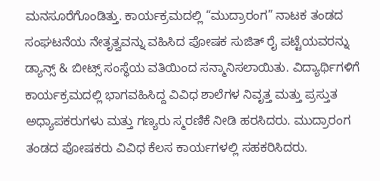ಮನಸೂರೆಗೊಂಡಿತ್ತು. ಕಾರ್ಯಕ್ರಮದಲ್ಲಿ “ಮುದ್ರಾರಂಗ” ನಾಟಕ ತಂಡದ ಸಂಘಟನೆಯ ನೇತೃತ್ವವನ್ನು ವಹಿಸಿದ ಪೋಷಕ ಸುಜಿತ್ ರೈ ಪಟ್ಟೆಯವರನ್ನು ಡ್ಯಾನ್ಸ್ & ಬೀಟ್ಸ್ ಸಂಸ್ಥೆಯ ವತಿಯಿಂದ ಸನ್ಮಾನಿಸಲಾಯಿತು. ವಿದ್ಯಾರ್ಥಿಗಳಿಗೆ ಕಾರ್ಯಕ್ರಮದಲ್ಲಿ ಭಾಗವಹಿಸಿದ್ದ ವಿವಿಧ ಶಾಲೆಗಳ ನಿವೃತ್ತ ಮತ್ತು ಪ್ರಸ್ತುತ ಅಧ್ಯಾಪಕರುಗಳು ಮತ್ತು ಗಣ್ಯರು ಸ್ಮರಣಿಕೆ ನೀಡಿ ಹರಸಿದರು. ಮುದ್ರಾರಂಗ ತಂಡದ ಪೋಷಕರು ವಿವಿಧ ಕೆಲಸ ಕಾರ್ಯಗಳಲ್ಲಿ ಸಹಕರಿಸಿದರು.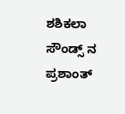ಶಶಿಕಲಾ ಸೌಂಡ್ಸ್ ನ ಪ್ರಶಾಂತ್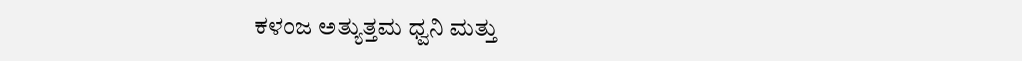ಕಳಂಜ ಅತ್ಯುತ್ತಮ ಧ್ವನಿ ಮತ್ತು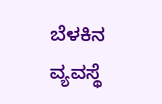ಬೆಳಕಿನ ವ್ಯವಸ್ಥೆ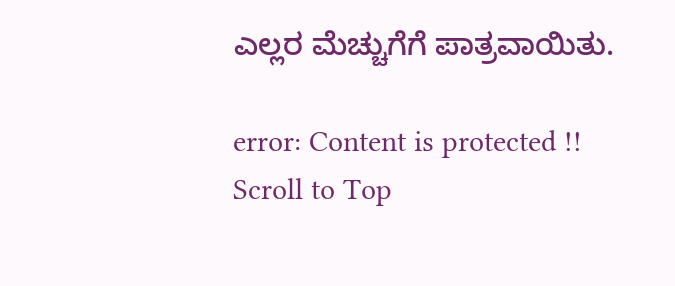ಎಲ್ಲರ ಮೆಚ್ಚುಗೆಗೆ ಪಾತ್ರವಾಯಿತು.

error: Content is protected !!
Scroll to Top